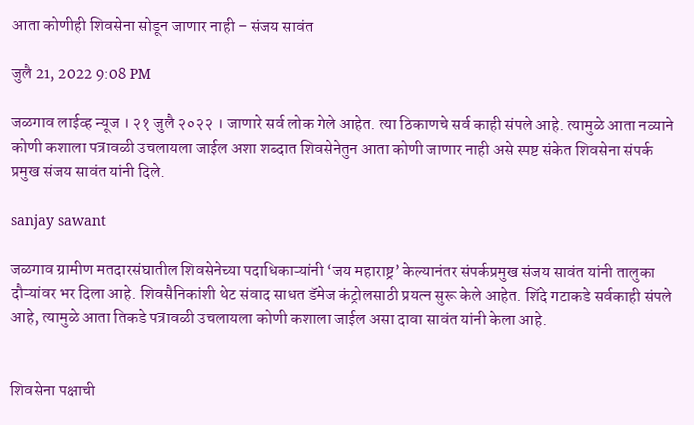आता कोणीही शिवसेना सोडून जाणार नाही – संजय सावंत

जुलै 21, 2022 9:08 PM

जळगाव लाईव्ह न्यूज । २१ जुलै २०२२ । जाणारे सर्व लोक गेले आहेत. त्या ठिकाणचे सर्व काही संपले आहे. त्यामुळे आता नव्याने कोणी कशाला पत्रावळी उचलायला जाईल अशा शब्दात शिवसेनेतुन आता कोणी जाणार नाही असे स्पष्ट संकेत शिवसेना संपर्क प्रमुख संजय सावंत यांनी दिले.

sanjay sawant

जळगाव ग्रामीण मतदारसंघातील शिवसेनेच्या पदाधिकाऱ्यांनी ‘जय महाराष्ट्र’ केल्यानंतर संपर्कप्रमुख संजय सावंत यांनी तालुका दौऱ्यांवर भर दिला आहे. शिवसैनिकांशी थेट संवाद साधत डॅमेज कंट्रोलसाठी प्रयत्न सुरू केले आहेत. शिंदे गटाकडे सर्वकाही संपले आहे, त्यामुळे आता तिकडे पत्रावळी उचलायला कोणी कशाला जाईल असा दावा सावंत यांनी केला आहे.


शिवसेना पक्षाची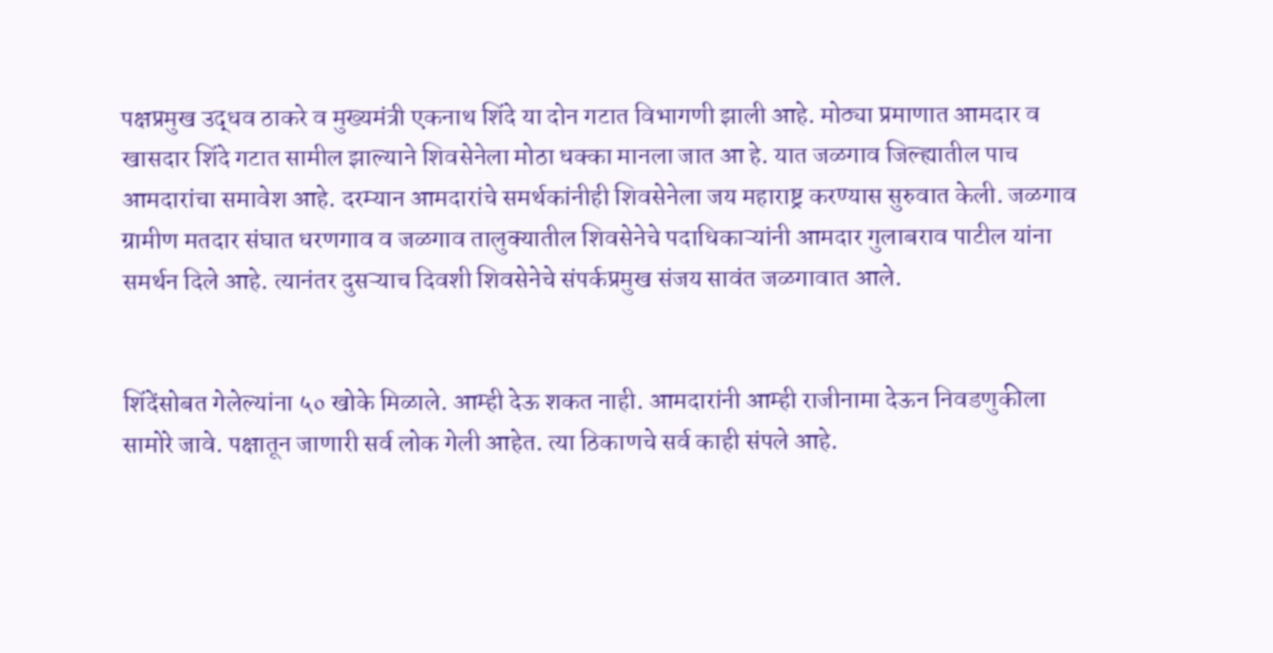पक्षप्रमुख उद्धव ठाकरे व मुख्यमंत्री एकनाथ शिंदे या दोन गटात विभागणी झाली आहे. मोठ्या प्रमाणात आमदार व खासदार शिंदे गटात सामील झाल्याने शिवसेनेला मोठा धक्का मानला जात आ हे. यात जळगाव जिल्ह्यातील पाच आमदारांचा समावेश आहे. दरम्यान आमदारांचे समर्थकांनीही शिवसेनेला जय महाराष्ट्र करण्यास सुरुवात केली. जळगाव ग्रामीण मतदार संघात धरणगाव व जळगाव तालुक्यातील शिवसेनेचे पदाधिकाऱ्यांनी आमदार गुलाबराव पाटील यांना समर्थन दिले आहे. त्यानंतर दुसऱ्याच दिवशी शिवसेनेचे संपर्कप्रमुख संजय सावंत जळगावात आले.


शिंदेंसोबत गेलेल्यांना ५० खोके मिळाले. आम्ही देऊ शकत नाही. आमदारांनी आम्ही राजीनामा देऊन निवडणुकीला सामोरे जावे. पक्षातून जाणारी सर्व लोक गेली आहेत. त्या ठिकाणचे सर्व काही संपले आहे.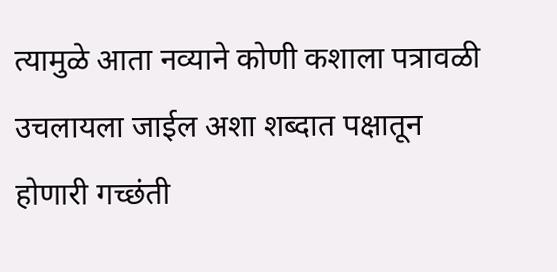त्यामुळे आता नव्याने कोणी कशाला पत्रावळी उचलायला जाईल अशा शब्दात पक्षातून होणारी गच्छंती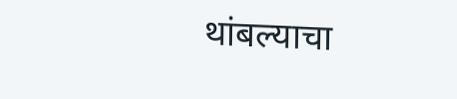थांबल्याचा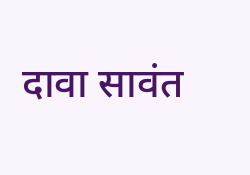दावा सावंत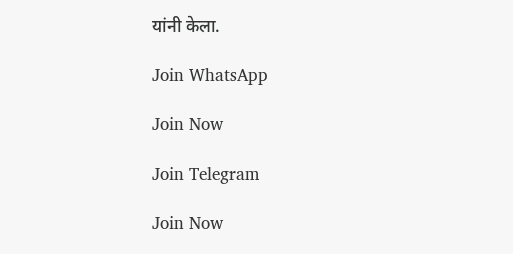यांनी केला.

Join WhatsApp

Join Now

Join Telegram

Join Now